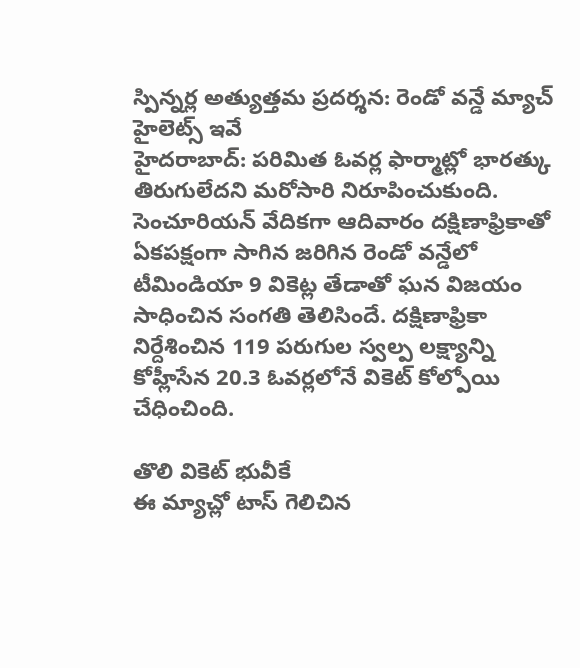స్పిన్నర్ల అత్యుత్తమ ప్రదర్శన: రెండో వన్డే మ్యాచ్ హైలెట్స్ ఇవే
హైదరాబాద్: పరిమిత ఓవర్ల ఫార్మాట్లో భారత్కు తిరుగులేదని మరోసారి నిరూపించుకుంది. సెంచూరియన్ వేదికగా ఆదివారం దక్షిణాఫ్రికాతో ఏకపక్షంగా సాగిన జరిగిన రెండో వన్డేలో టీమిండియా 9 వికెట్ల తేడాతో ఘన విజయం సాధించిన సంగతి తెలిసిందే. దక్షిణాఫ్రికా నిర్దేశించిన 119 పరుగుల స్వల్ప లక్ష్యాన్ని కోహ్లీసేన 20.3 ఓవర్లలోనే వికెట్ కోల్పోయి చేధించింది.

తొలి వికెట్ భువీకే
ఈ మ్యాచ్లో టాస్ గెలిచిన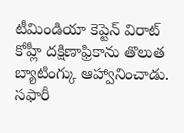టీమిండియా కెప్టెన్ విరాట్ కోహ్లీ దక్షిణాఫ్రికాను తొలుత బ్యాటింగ్కు ఆహ్వానించాడు. సఫారీ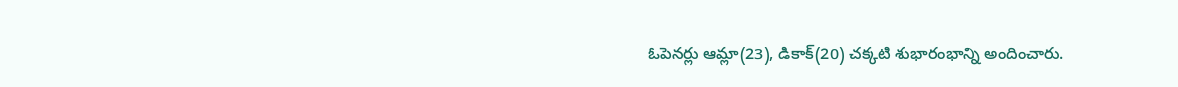ఓపెనర్లు ఆమ్లా(23), డికాక్(20) చక్కటి శుభారంభాన్ని అందించారు.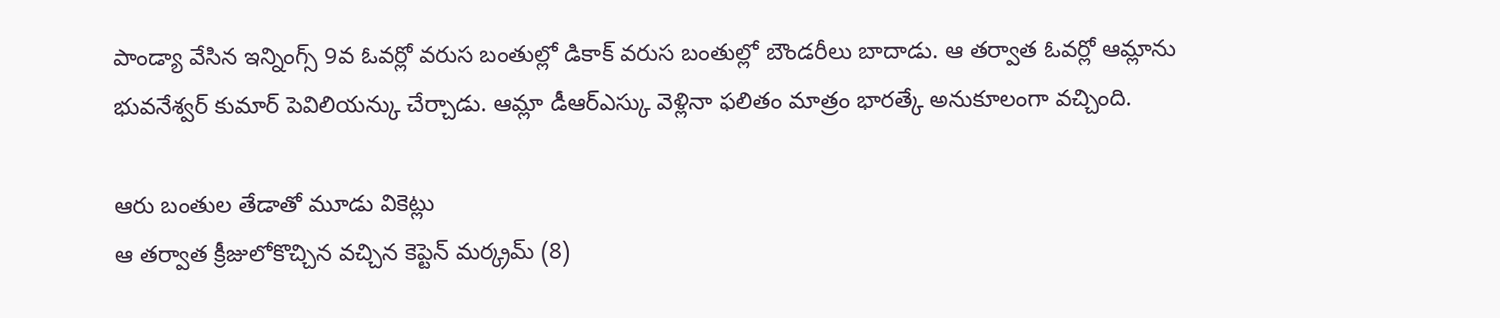పాండ్యా వేసిన ఇన్నింగ్స్ 9వ ఓవర్లో వరుస బంతుల్లో డికాక్ వరుస బంతుల్లో బౌండరీలు బాదాడు. ఆ తర్వాత ఓవర్లో ఆమ్లాను భువనేశ్వర్ కుమార్ పెవిలియన్కు చేర్చాడు. ఆమ్లా డీఆర్ఎస్కు వెళ్లినా ఫలితం మాత్రం భారత్కే అనుకూలంగా వచ్చింది.

ఆరు బంతుల తేడాతో మూడు వికెట్లు
ఆ తర్వాత క్రీజులోకొచ్చిన వచ్చిన కెప్టెన్ మర్క్రమ్ (8)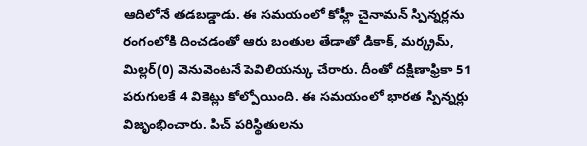ఆదిలోనే తడబడ్డాడు. ఈ సమయంలో కోహ్లీ చైనామన్ స్పిన్నర్లను రంగంలోకి దించడంతో ఆరు బంతుల తేడాతో డికాక్, మర్క్రమ్, మిల్లర్(0) వెనువెంటనే పెవిలియన్కు చేరారు. దీంతో దక్షిణాఫ్రికా 51 పరుగులకే 4 వికెట్లు కోల్పోయింది. ఈ సమయంలో భారత స్పిన్నర్లు విజృంభించారు. పిచ్ పరిస్థితులను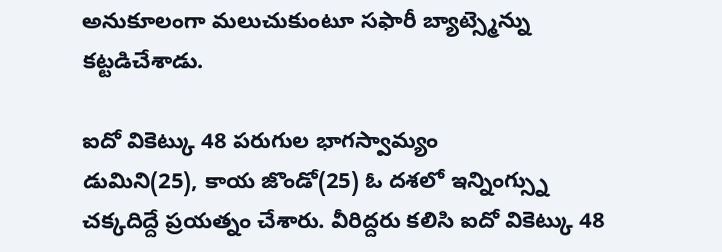అనుకూలంగా మలుచుకుంటూ సఫారీ బ్యాట్స్మెన్ను కట్టడిచేశాడు.

ఐదో వికెట్కు 48 పరుగుల భాగస్వామ్యం
డుమిని(25), కాయ జొండో(25) ఓ దశలో ఇన్నింగ్స్ను చక్కదిద్దే ప్రయత్నం చేశారు. వీరిద్దరు కలిసి ఐదో వికెట్కు 48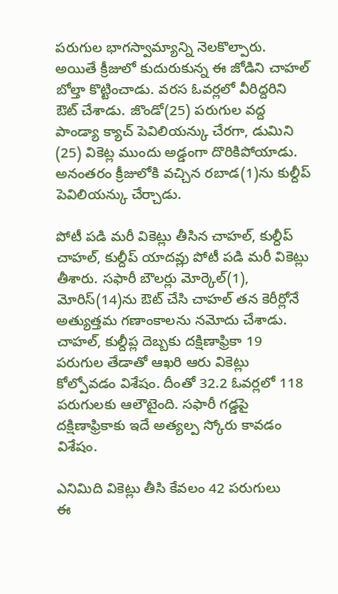పరుగుల భాగస్వామ్యాన్ని నెలకొల్పారు. అయితే క్రీజులో కుదురుకున్న ఈ జోడిని చాహల్ బోల్తా కొట్టించాడు. వరస ఓవర్లలో వీరిద్దరిని ఔట్ చేశాడు. జొండో(25) పరుగుల వద్ద పాండ్యా క్యాచ్ పెవిలియన్కు చేరగా, డుమిని (25) వికెట్ల ముందు అడ్డంగా దొరికిపోయాడు. అనంతరం క్రీజులోకి వచ్చిన రబాడ(1)ను కుల్దీప్ పెవిలియన్కు చేర్చాడు.

పోటీ పడి మరీ వికెట్లు తీసిన చాహల్, కుల్దీప్
చాహల్, కుల్దీప్ యాదవ్లు పోటీ పడి మరీ వికెట్లు తీశారు. సఫారీ బౌలర్లు మోర్కెల్(1), మోరిస్(14)ను ఔట్ చేసి చాహల్ తన కెరీర్లోనే అత్యుత్తమ గణాంకాలను నమోదు చేశాడు. చాహల్, కుల్దీప్ల దెబ్బకు దక్షిణాఫ్రికా 19 పరుగుల తేడాతో ఆఖరి ఆరు వికెట్లు కోల్పోవడం విశేషం. దీంతో 32.2 ఓవర్లలో 118 పరుగులకు ఆలౌటైంది. సఫారీ గడ్డపై దక్షిణాఫ్రికాకు ఇదే అత్యల్ప స్కోరు కావడం విశేషం.

ఎనిమిది వికెట్లు తీసి కేవలం 42 పరుగులు
ఈ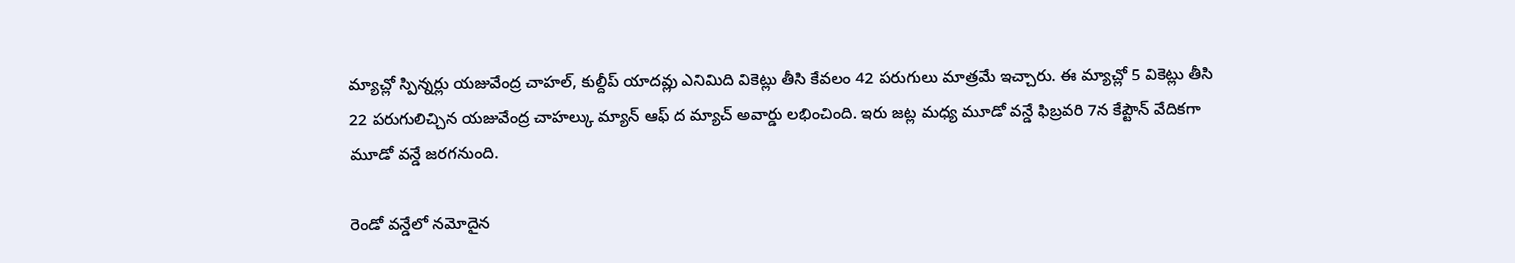మ్యాచ్లో స్పిన్నర్లు యజువేంద్ర చాహల్, కుల్దీప్ యాదవ్లు ఎనిమిది వికెట్లు తీసి కేవలం 42 పరుగులు మాత్రమే ఇచ్చారు. ఈ మ్యాచ్లో 5 వికెట్లు తీసి 22 పరుగులిచ్చిన యజువేంద్ర చాహల్కు మ్యాన్ ఆఫ్ ద మ్యాచ్ అవార్డు లభించింది. ఇరు జట్ల మధ్య మూడో వన్డే ఫిబ్రవరి 7న కేప్టౌన్ వేదికగా మూడో వన్డే జరగనుంది.

రెండో వన్డేలో నమోదైన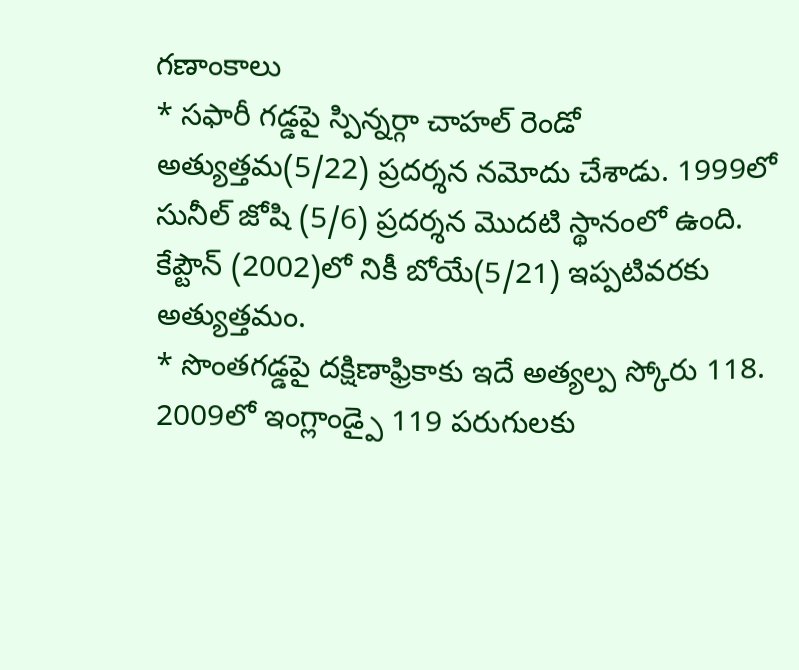గణాంకాలు
* సఫారీ గడ్డపై స్పిన్నర్గా చాహల్ రెండో అత్యుత్తమ(5/22) ప్రదర్శన నమోదు చేశాడు. 1999లో సునీల్ జోషి (5/6) ప్రదర్శన మొదటి స్థానంలో ఉంది. కేప్టౌన్ (2002)లో నికీ బోయే(5/21) ఇప్పటివరకు అత్యుత్తమం.
* సొంతగడ్డపై దక్షిణాఫ్రికాకు ఇదే అత్యల్ప స్కోరు 118. 2009లో ఇంగ్లాండ్పై 119 పరుగులకు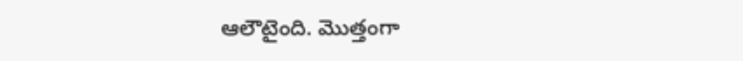ఆలౌటైంది. మొత్తంగా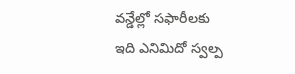వన్డేల్లో సఫారీలకు ఇది ఎనిమిదో స్వల్ప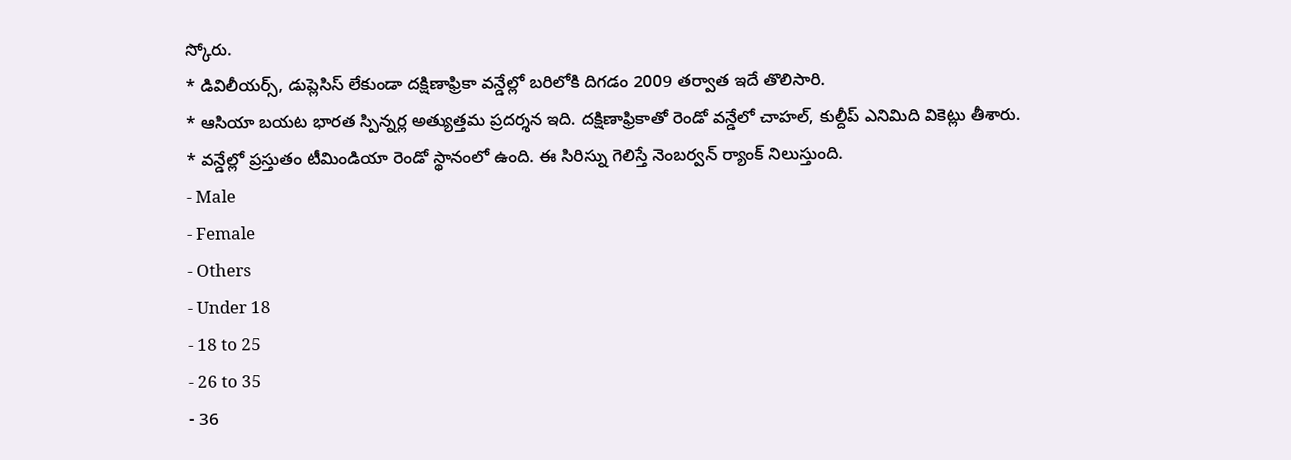స్కోరు.
* డివిలీయర్స్, డుప్లెసిస్ లేకుండా దక్షిణాఫ్రికా వన్డేల్లో బరిలోకి దిగడం 2009 తర్వాత ఇదే తొలిసారి.
* ఆసియా బయట భారత స్పిన్నర్ల అత్యుత్తమ ప్రదర్శన ఇది. దక్షిణాఫ్రికాతో రెండో వన్డేలో చాహల్, కుల్దీప్ ఎనిమిది వికెట్లు తీశారు.
* వన్డేల్లో ప్రస్తుతం టీమిండియా రెండో స్థానంలో ఉంది. ఈ సిరిస్ను గెలిస్తే నెంబర్వన్ ర్యాంక్ నిలుస్తుంది.
- Male
- Female
- Others
- Under 18
- 18 to 25
- 26 to 35
- 36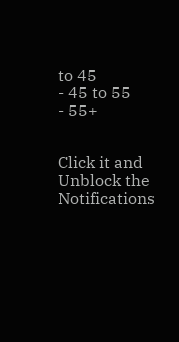to 45
- 45 to 55
- 55+


Click it and Unblock the Notifications